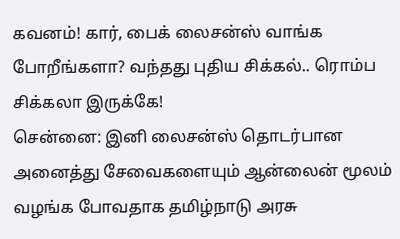கவனம்! கார், பைக் லைசன்ஸ் வாங்க போறீங்களா? வந்தது புதிய சிக்கல்.. ரொம்ப சிக்கலா இருக்கே!
சென்னை: இனி லைசன்ஸ் தொடர்பான அனைத்து சேவைகளையும் ஆன்லைன் மூலம் வழங்க போவதாக தமிழ்நாடு அரசு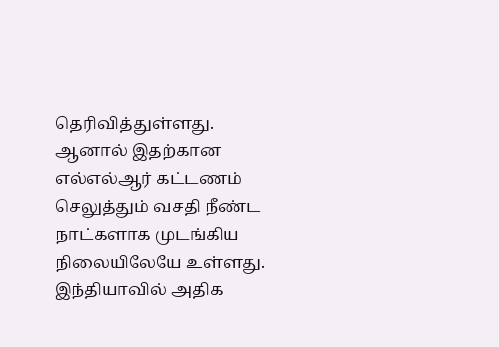தெரிவித்துள்ளது. ஆனால் இதற்கான எல்எல்ஆர் கட்டணம் செலுத்தும் வசதி நீண்ட நாட்களாக முடங்கிய நிலையிலேயே உள்ளது.
இந்தியாவில் அதிக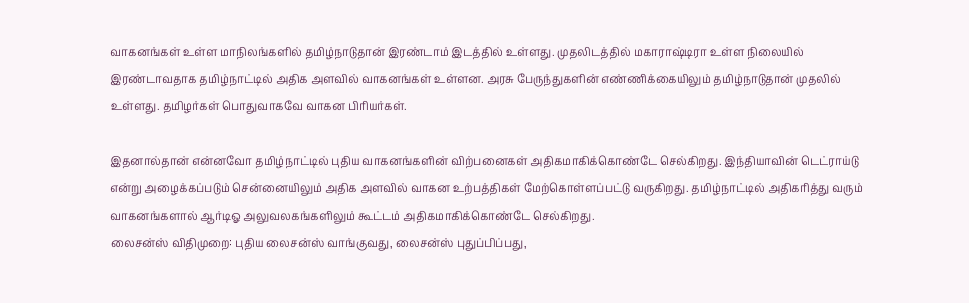வாகனங்கள் உள்ள மாநிலங்களில் தமிழ்நாடுதான் இரண்டாம் இடத்தில் உள்ளது. முதலிடத்தில் மகாராஷ்டிரா உள்ள நிலையில் இரண்டாவதாக தமிழ்நாட்டில் அதிக அளவில் வாகனங்கள் உள்ளன. அரசு பேருந்துகளின் எண்ணிக்கையிலும் தமிழ்நாடுதான் முதலில் உள்ளது. தமிழர்கள் பொதுவாகவே வாகன பிரியர்கள்.

இதனால்தான் என்னவோ தமிழ்நாட்டில் புதிய வாகனங்களின் விற்பனைகள் அதிகமாகிக்கொண்டே செல்கிறது. இந்தியாவின் டெட்ராய்டு என்று அழைக்கப்படும் சென்னையிலும் அதிக அளவில் வாகன உற்பத்திகள் மேற்கொள்ளப்பட்டு வருகிறது. தமிழ்நாட்டில் அதிகரித்து வரும் வாகனங்களால் ஆர்டிஓ அலுவலகங்களிலும் கூட்டம் அதிகமாகிக்கொண்டே செல்கிறது.
லைசன்ஸ் விதிமுறை: புதிய லைசன்ஸ் வாங்குவது, லைசன்ஸ் புதுப்பிப்பது,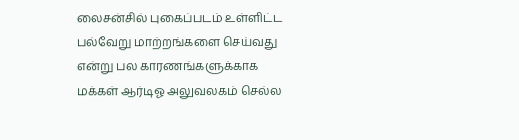லைசன்சில் புகைப்படம் உள்ளிட்ட பல்வேறு மாற்றங்களை செய்வது என்று பல காரணங்களுக்காக மக்கள் ஆர்டிஓ அலுவலகம் செல்ல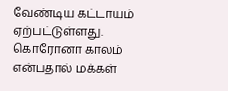வேண்டிய கட்டாயம் ஏற்பட்டுள்ளது. கொரோனா காலம் என்பதால் மக்கள்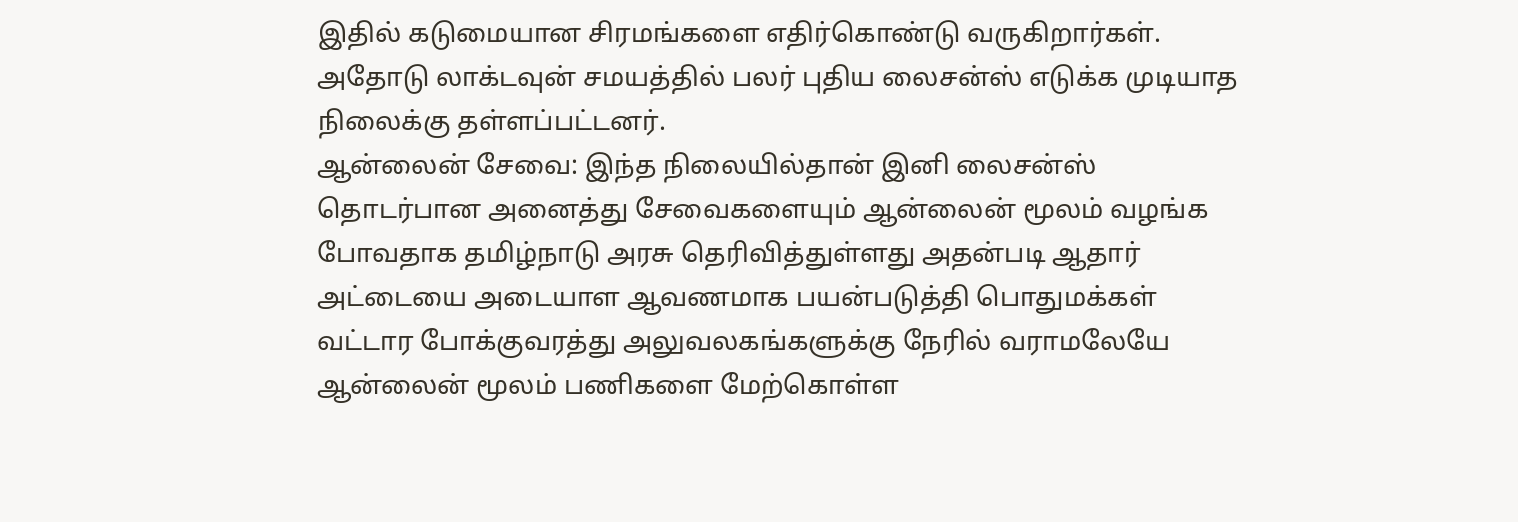இதில் கடுமையான சிரமங்களை எதிர்கொண்டு வருகிறார்கள். அதோடு லாக்டவுன் சமயத்தில் பலர் புதிய லைசன்ஸ் எடுக்க முடியாத நிலைக்கு தள்ளப்பட்டனர்.
ஆன்லைன் சேவை: இந்த நிலையில்தான் இனி லைசன்ஸ் தொடர்பான அனைத்து சேவைகளையும் ஆன்லைன் மூலம் வழங்க போவதாக தமிழ்நாடு அரசு தெரிவித்துள்ளது அதன்படி ஆதார் அட்டையை அடையாள ஆவணமாக பயன்படுத்தி பொதுமக்கள் வட்டார போக்குவரத்து அலுவலகங்களுக்கு நேரில் வராமலேயே ஆன்லைன் மூலம் பணிகளை மேற்கொள்ள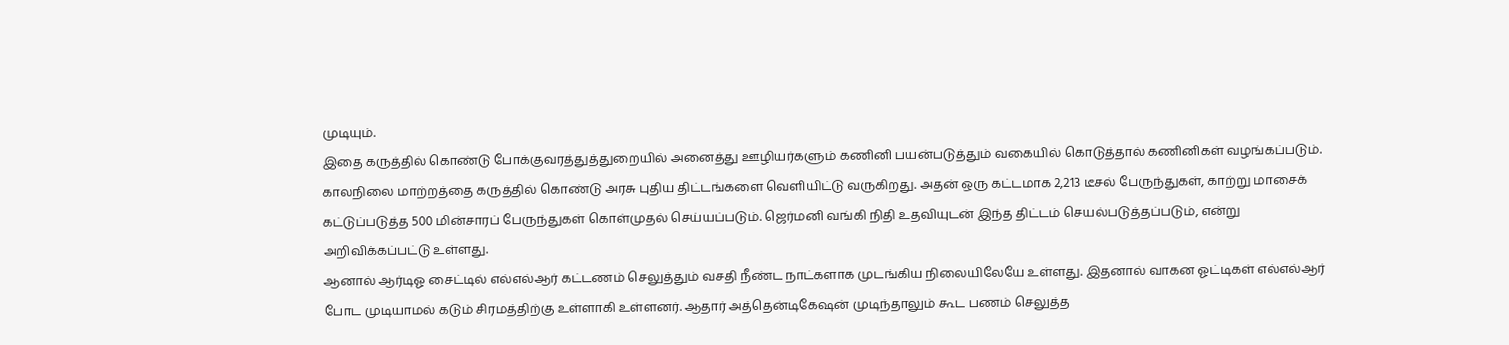முடியும்.
இதை கருத்தில் கொண்டு போக்குவரத்துத்துறையில் அனைத்து ஊழியர்களும் கணினி பயன்படுத்தும் வகையில் கொடுத்தால் கணினிகள் வழங்கப்படும். காலநிலை மாற்றத்தை கருத்தில் கொண்டு அரசு புதிய திட்டங்களை வெளியிட்டு வருகிறது. அதன் ஒரு கட்டமாக 2,213 டீசல் பேருந்துகள், காற்று மாசைக் கட்டுப்படுத்த 500 மின்சாரப் பேருந்துகள் கொள்முதல் செய்யப்படும். ஜெர்மனி வங்கி நிதி உதவியுடன் இந்த திட்டம் செயல்படுத்தப்படும், என்று அறிவிக்கப்பட்டு உள்ளது.
ஆனால் ஆர்டிஓ சைட்டில் எல்எல்ஆர் கட்டணம் செலுத்தும் வசதி நீண்ட நாட்களாக முடங்கிய நிலையிலேயே உள்ளது. இதனால் வாகன ஓட்டிகள் எல்எல்ஆர் போட முடியாமல் கடும் சிரமத்திற்கு உள்ளாகி உள்ளனர். ஆதார் அத்தென்டிகேஷன் முடிந்தாலும் கூட பணம் செலுத்த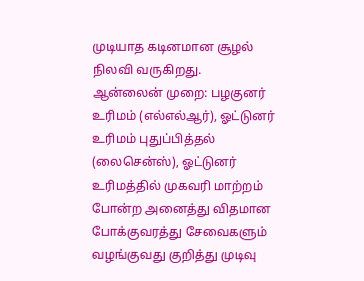முடியாத கடினமான சூழல் நிலவி வருகிறது.
ஆன்லைன் முறை: பழகுனர் உரிமம் (எல்எல்ஆர்), ஓட்டுனர் உரிமம் புதுப்பித்தல் (லைசென்ஸ்), ஓட்டுனர் உரிமத்தில் முகவரி மாற்றம் போன்ற அனைத்து விதமான போக்குவரத்து சேவைகளும் வழங்குவது குறித்து முடிவு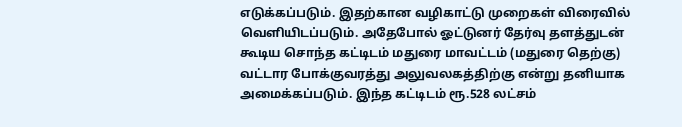எடுக்கப்படும். இதற்கான வழிகாட்டு முறைகள் விரைவில் வெளியிடப்படும். அதேபோல் ஓட்டுனர் தேர்வு தளத்துடன் கூடிய சொந்த கட்டிடம் மதுரை மாவட்டம் (மதுரை தெற்கு) வட்டார போக்குவரத்து அலுவலகத்திற்கு என்று தனியாக அமைக்கப்படும். இந்த கட்டிடம் ரூ.528 லட்சம்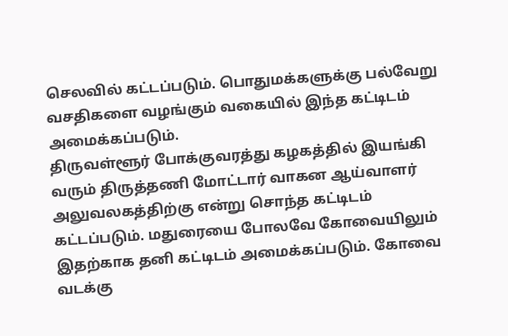செலவில் கட்டப்படும். பொதுமக்களுக்கு பல்வேறு வசதிகளை வழங்கும் வகையில் இந்த கட்டிடம் அமைக்கப்படும்.
திருவள்ளூர் போக்குவரத்து கழகத்தில் இயங்கி வரும் திருத்தணி மோட்டார் வாகன ஆய்வாளர் அலுவலகத்திற்கு என்று சொந்த கட்டிடம் கட்டப்படும். மதுரையை போலவே கோவையிலும் இதற்காக தனி கட்டிடம் அமைக்கப்படும். கோவை வடக்கு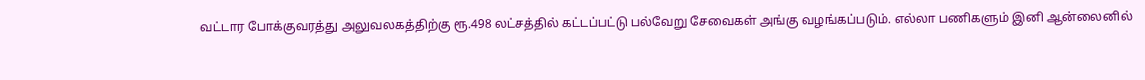வட்டார போக்குவரத்து அலுவலகத்திற்கு ரூ.498 லட்சத்தில் கட்டப்பட்டு பல்வேறு சேவைகள் அங்கு வழங்கப்படும். எல்லா பணிகளும் இனி ஆன்லைனில்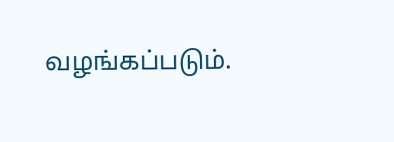வழங்கப்படும்.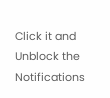Click it and Unblock the Notifications